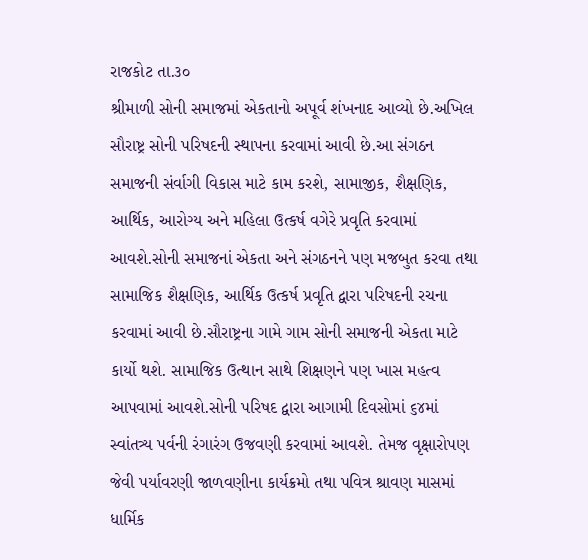રાજકોટ તા.૩૦
શ્રીમાળી સોની સમાજમાં એકતાનો અપૂર્વ શંખનાદ આવ્યો છે.અખિલ સૌરાષ્ટ્ર સોની પરિષદની સ્થાપના કરવામાં આવી છે.આ સંગઠન સમાજની સંર્વાગી વિકાસ માટે કામ કરશે, સામાજીક, શૈક્ષણિક, આર્થિક, આરોગ્ય અને મહિલા ઉત્કર્ષ વગેરે પ્રવૃતિ કરવામાં આવશે.સોની સમાજનાં એકતા અને સંગઠનને પણ મજબુત કરવા તથા સામાજિક શૈક્ષણિક, આર્થિક ઉત્કર્ષ પ્રવૃતિ દ્વારા પરિષદની રચના કરવામાં આવી છે.સૌરાષ્ટ્રના ગામે ગામ સોની સમાજની એકતા માટે કાર્યો થશે. સામાજિક ઉત્થાન સાથે શિક્ષણને પણ ખાસ મહત્વ આપવામાં આવશે.સોની પરિષદ દ્વારા આગામી દિવસોમાં ૬૪માં સ્વાંતત્ર્ય પર્વની રંગારંગ ઉજવણી કરવામાં આવશે. તેમજ વૃક્ષારોપણ જેવી પર્યાવરણી જાળવણીના કાર્યક્રમો તથા પવિત્ર શ્રાવણ માસમાં ધાર્મિક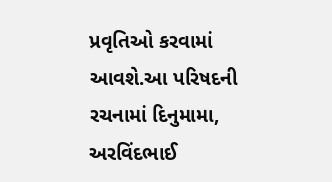પ્રવૃતિઓ કરવામાં આવશે.આ પરિષદની રચનામાં દિનુમામા, અરવિંદભાઈ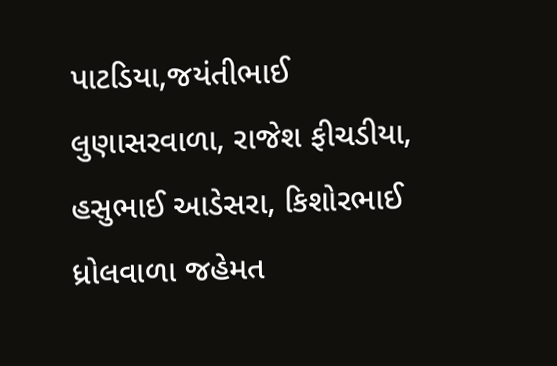પાટડિયા,જયંતીભાઈ લુણાસરવાળા, રાજેશ ફીચડીયા, હસુભાઈ આડેસરા, કિશોરભાઈ ધ્રોલવાળા જહેમત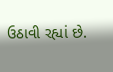ઉઠાવી રહ્યાં છે.